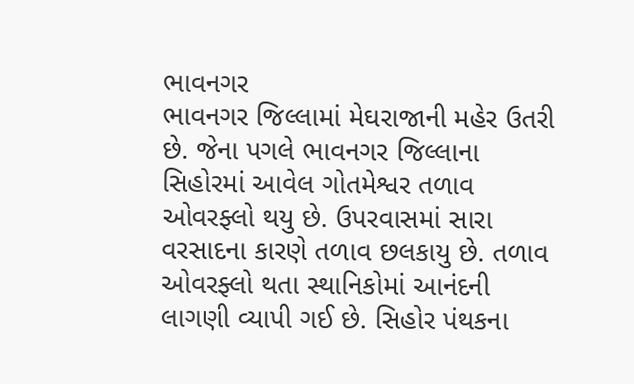ભાવનગર
ભાવનગર જિલ્લામાં મેઘરાજાની મહેર ઉતરી છે. જેના પગલે ભાવનગર જિલ્લાના સિહોરમાં આવેલ ગોતમેશ્વર તળાવ ઓવરફ્લો થયુ છે. ઉપરવાસમાં સારા વરસાદના કારણે તળાવ છલકાયુ છે. તળાવ ઓવરફ્લો થતા સ્થાનિકોમાં આનંદની લાગણી વ્યાપી ગઈ છે. સિહોર પંથકના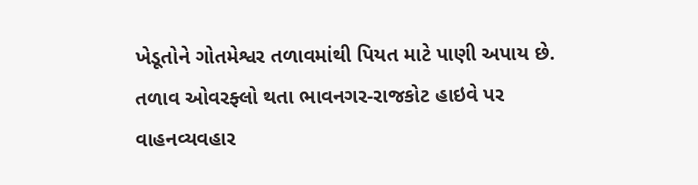ખેડૂતોને ગોતમેશ્વર તળાવમાંથી પિયત માટે પાણી અપાય છે. તળાવ ઓવરફ્લો થતા ભાવનગર-રાજકોટ હાઇવે પર વાહનવ્યવહાર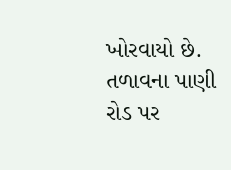ખોરવાયો છે. તળાવના પાણી રોડ પર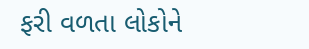ફરી વળતા લોકોને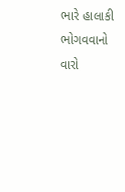ભારે હાલાકી ભોગવવાનો વારો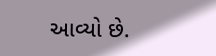આવ્યો છે.